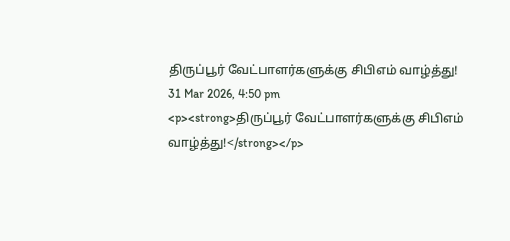திருப்பூர் வேட்பாளர்களுக்கு சிபிஎம் வாழ்த்து!
31 Mar 2026, 4:50 pm
<p><strong>திருப்பூர் வேட்பாளர்களுக்கு சிபிஎம் வாழ்த்து!</strong></p>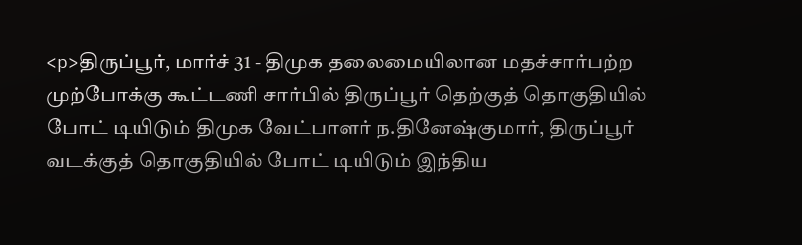<p>திருப்பூர், மார்ச் 31 - திமுக தலைமையிலான மதச்சார்பற்ற முற்போக்கு கூட்டணி சார்பில் திருப்பூர் தெற்குத் தொகுதியில் போட் டியிடும் திமுக வேட்பாளர் ந.தினேஷ்குமார், திருப்பூர் வடக்குத் தொகுதியில் போட் டியிடும் இந்திய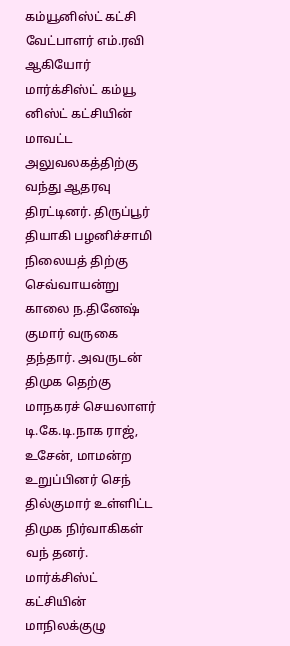கம்யூனிஸ்ட் கட்சி வேட்பாளர் எம்.ரவி ஆகியோர் மார்க்சிஸ்ட் கம்யூ னிஸ்ட் கட்சியின் மாவட்ட அலுவலகத்திற்கு வந்து ஆதரவு திரட்டினர். திருப்பூர் தியாகி பழனிச்சாமி நிலையத் திற்கு செவ்வாயன்று காலை ந.தினேஷ் குமார் வருகை தந்தார். அவருடன் திமுக தெற்கு மாநகரச் செயலாளர் டி.கே.டி.நாக ராஜ், உசேன், மாமன்ற உறுப்பினர் செந் தில்குமார் உள்ளிட்ட திமுக நிர்வாகிகள் வந் தனர். மார்க்சிஸ்ட் கட்சியின் மாநிலக்குழு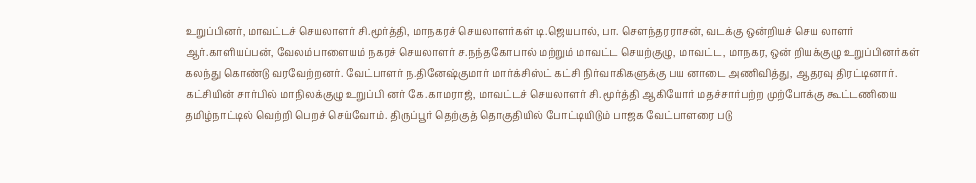உறுப்பினர், மாவட்டச் செயலாளர் சி.மூர்த்தி, மாநகரச் செயலாளர்கள் டி.ஜெயபால், பா. சௌந்தரராசன், வடக்கு ஒன்றியச் செய லாளர் ஆர்.காளியப்பன், வேலம்பாளையம் நகரச் செயலாளர் ச.நந்தகோபால் மற்றும் மாவட்ட செயற்குழு, மாவட்ட, மாநகர, ஒன் றியக்குழு உறுப்பினர்கள் கலந்து கொண்டு வரவேற்றனர். வேட்பாளர் ந.தினேஷ்குமார் மார்க்சிஸ்ட் கட்சி நிர்வாகிகளுக்கு பய னாடை அணிவித்து, ஆதரவு திரட்டினார். கட்சியின் சார்பில் மாநிலக்குழு உறுப்பி னர் கே.காமராஜ், மாவட்டச் செயலாளர் சி. மூர்த்தி ஆகியோர் மதச்சார்பற்ற முற்போக்கு கூட்டணியை தமிழ்நாட்டில் வெற்றி பெறச் செய்வோம். திருப்பூர் தெற்குத் தொகுதியில் போட்டியிடும் பாஜக வேட்பாளரை படு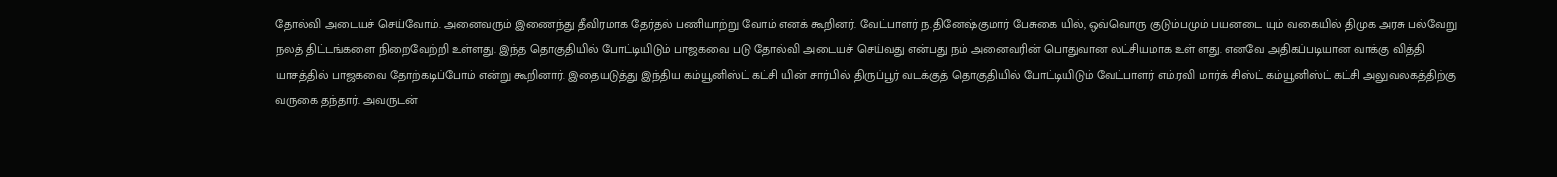தோல்வி அடையச் செய்வோம். அனைவரும் இணைந்து தீவிரமாக தேர்தல் பணியாற்று வோம் எனக் கூறினர். வேட்பாளர் ந.தினேஷ்குமார் பேசுகை யில், ஒவ்வொரு குடும்பமும் பயனடை யும் வகையில் திமுக அரசு பல்வேறு நலத் திட்டங்களை நிறைவேற்றி உள்ளது. இந்த தொகுதியில் போட்டியிடும் பாஜகவை படு தோல்வி அடையச் செய்வது என்பது நம் அனைவரின் பொதுவான லட்சியமாக உள் ளது. எனவே அதிகப்படியான வாக்கு வித்தி யாசத்தில் பாஜகவை தோற்கடிப்போம் என்று கூறினார். இதையடுத்து இந்திய கம்யூனிஸ்ட் கட்சி யின் சார்பில் திருப்பூர் வடக்குத் தொகுதியில் போட்டியிடும் வேட்பாளர் எம்.ரவி மார்க் சிஸ்ட் கம்யூனிஸ்ட் கட்சி அலுவலகத்திற்கு வருகை தந்தார். அவருடன்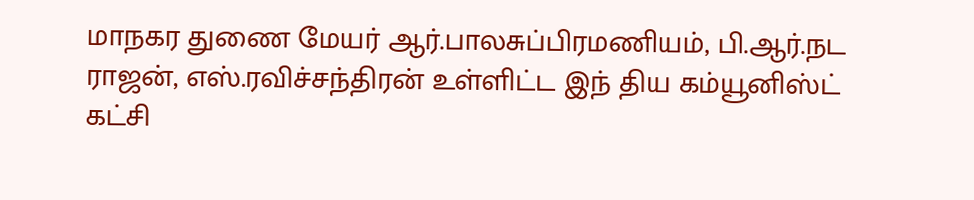மாநகர துணை மேயர் ஆர்.பாலசுப்பிரமணியம், பி.ஆர்.நட ராஜன், எஸ்.ரவிச்சந்திரன் உள்ளிட்ட இந் திய கம்யூனிஸ்ட் கட்சி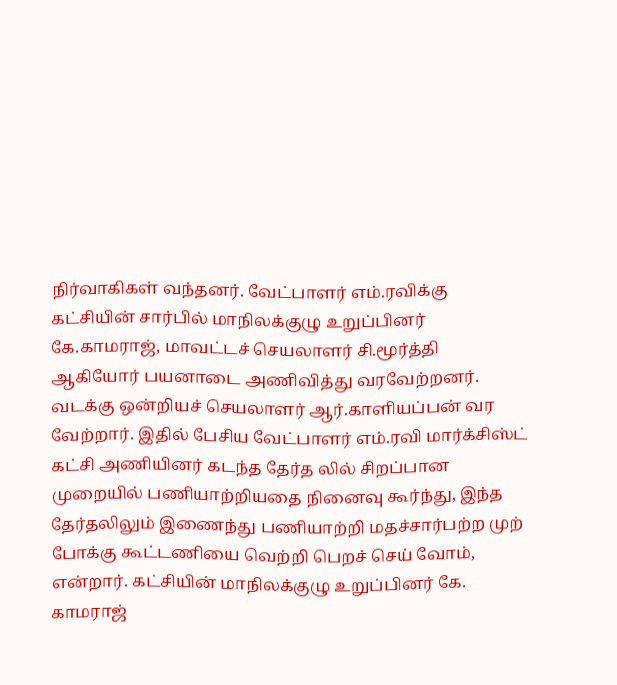நிர்வாகிகள் வந்தனர். வேட்பாளர் எம்.ரவிக்கு கட்சியின் சார்பில் மாநிலக்குழு உறுப்பினர் கே.காமராஜ், மாவட்டச் செயலாளர் சி.மூர்த்தி ஆகியோர் பயனாடை அணிவித்து வரவேற்றனர். வடக்கு ஒன்றியச் செயலாளர் ஆர்.காளியப்பன் வர வேற்றார். இதில் பேசிய வேட்பாளர் எம்.ரவி மார்க்சிஸ்ட் கட்சி அணியினர் கடந்த தேர்த லில் சிறப்பான முறையில் பணியாற்றியதை நினைவு கூர்ந்து, இந்த தேர்தலிலும் இணைந்து பணியாற்றி மதச்சார்பற்ற முற் போக்கு கூட்டணியை வெற்றி பெறச் செய் வோம், என்றார். கட்சியின் மாநிலக்குழு உறுப்பினர் கே. காமராஜ்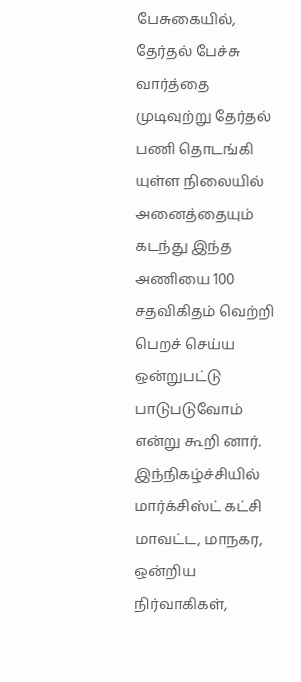பேசுகையில், தேர்தல் பேச்சு வார்த்தை முடிவுற்று தேர்தல் பணி தொடங்கி யுள்ள நிலையில் அனைத்தையும் கடந்து இந்த அணியை 100 சதவிகிதம் வெற்றி பெறச் செய்ய ஒன்றுபட்டு பாடுபடுவோம் என்று கூறி னார். இந்நிகழ்ச்சியில் மார்க்சிஸ்ட் கட்சி மாவட்ட, மாநகர, ஒன்றிய நிர்வாகிகள்,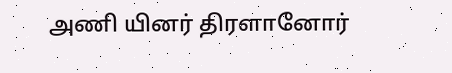அணி யினர் திரளானோர்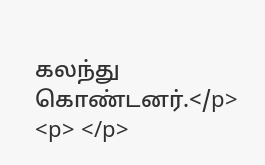கலந்து கொண்டனர்.</p>
<p> </p>